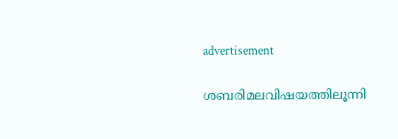advertisement

ശബരിമലവിഷയത്തിലൂന്നി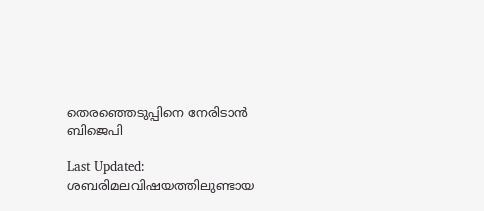തെരഞ്ഞെടുപ്പിനെ നേരിടാന്‍ ബിജെപി

Last Updated:
ശബരിമലവിഷയത്തിലുണ്ടായ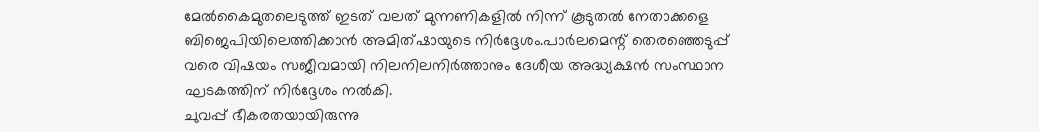മേല്‍കൈമുതലെടുത്ത് ഇടത് വലത് മുന്നണികളില്‍ നിന്ന് കൂടുതല്‍ നേതാക്കളെ ബിജെപിയിലെത്തിക്കാന്‍ അമിത്ഷായുടെ നിര്‍ദ്ദേശം.പാര്‍ലമെന്റ് തെരഞ്ഞെടുപ്പ് വരെ വിഷയം സജീവമായി നിലനിലനിര്‍ത്താനും ദേശീയ അദ്ധ്യക്ഷന്‍ സംസ്ഥാന ഘടകത്തിന് നിര്‍ദ്ദേശം നല്‍കി.
ചുവപ്പ് ഭീകരതയായിരുന്നു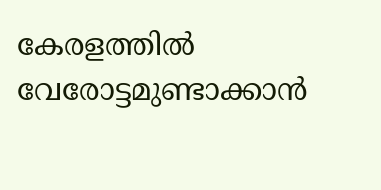കേരളത്തില്‍ വേരോട്ടമുണ്ടാക്കാന്‍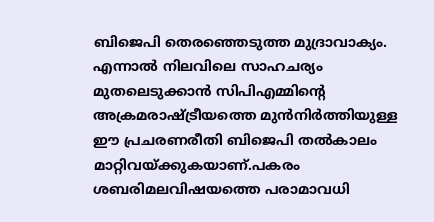ബിജെപി തെരഞ്ഞെടുത്ത മുദ്രാവാക്യം. എന്നാല്‍ നിലവിലെ സാഹചര്യം മുതലെടുക്കാന്‍ സിപിഎമ്മിന്റെ അക്രമരാഷ്ട്രീയത്തെ മുന്‍നിര്‍ത്തിയുള്ള ഈ പ്രചരണരീതി ബിജെപി തല്‍കാലം മാറ്റിവയ്ക്കുകയാണ്.പകരം ശബരിമലവിഷയത്തെ പരാമാവധി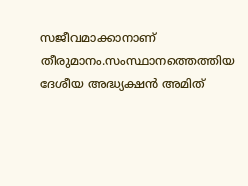സജീവമാക്കാനാണ് തീരുമാനം.സംസ്ഥാനത്തെത്തിയ ദേശീയ അദ്ധ്യക്ഷന്‍ അമിത്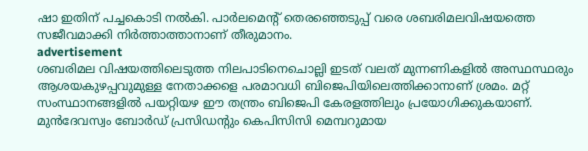ഷാ ഇതിന് പച്ചകൊടി നല്‍കി. പാര്‍ലമെന്റ് തെരഞ്ഞെടുപ്പ് വരെ ശബരിമലവിഷയത്തെ സജീവമാക്കി നിര്‍ത്താത്താനാണ് തീരുമാനം.
advertisement
ശബരിമല വിഷയത്തിലെടുത്ത നിലപാടിനെചൊല്ലി ഇടത് വലത് മുന്നണികളില്‍ അസ്ഥസ്ഥരും ആശയകുഴപ്പവുമുള്ള നേതാക്കളെ പരമാവധി ബിജെപിയിലെത്തിക്കാനാണ് ശ്രമം. മറ്റ് സംസ്ഥാനങ്ങളില്‍ പയറ്റിയഴ ഈ തന്ത്രം ബിജെപി കേരളത്തിലും പ്രയോഗിക്കുകയാണ്. മുന്‍ദേവസ്വം ബോര്‍ഡ് പ്രസിഡന്റും കെപിസിസി മെമ്പറുമായ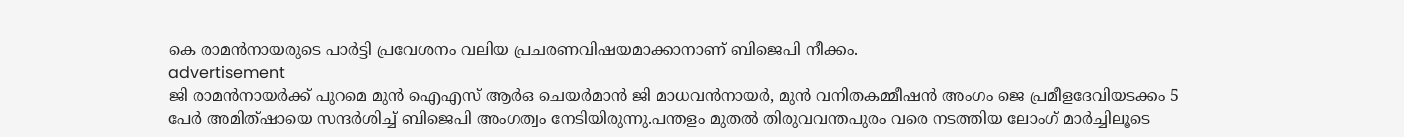കെ രാമന്‍നായരുടെ പാര്‍ട്ടി പ്രവേശനം വലിയ പ്രചരണവിഷയമാക്കാനാണ് ബിജെപി നീക്കം.
advertisement
ജി രാമന്‍നായര്‍ക്ക് പുറമെ മുന്‍ ഐഎസ് ആര്‍ഒ ചെയര്‍മാന്‍ ജി മാധവന്‍നായര്‍, മുന്‍ വനിതകമ്മീഷന്‍ അംഗം ജെ പ്രമീളദേവിയടക്കം 5 പേര്‍ അമിത്ഷായെ സന്ദര്‍ശിച്ച് ബിജെപി അംഗത്വം നേടിയിരുന്നു.പന്തളം മുതല്‍ തിരുവവന്തപുരം വരെ നടത്തിയ ലോംഗ് മാര്‍ച്ചിലൂടെ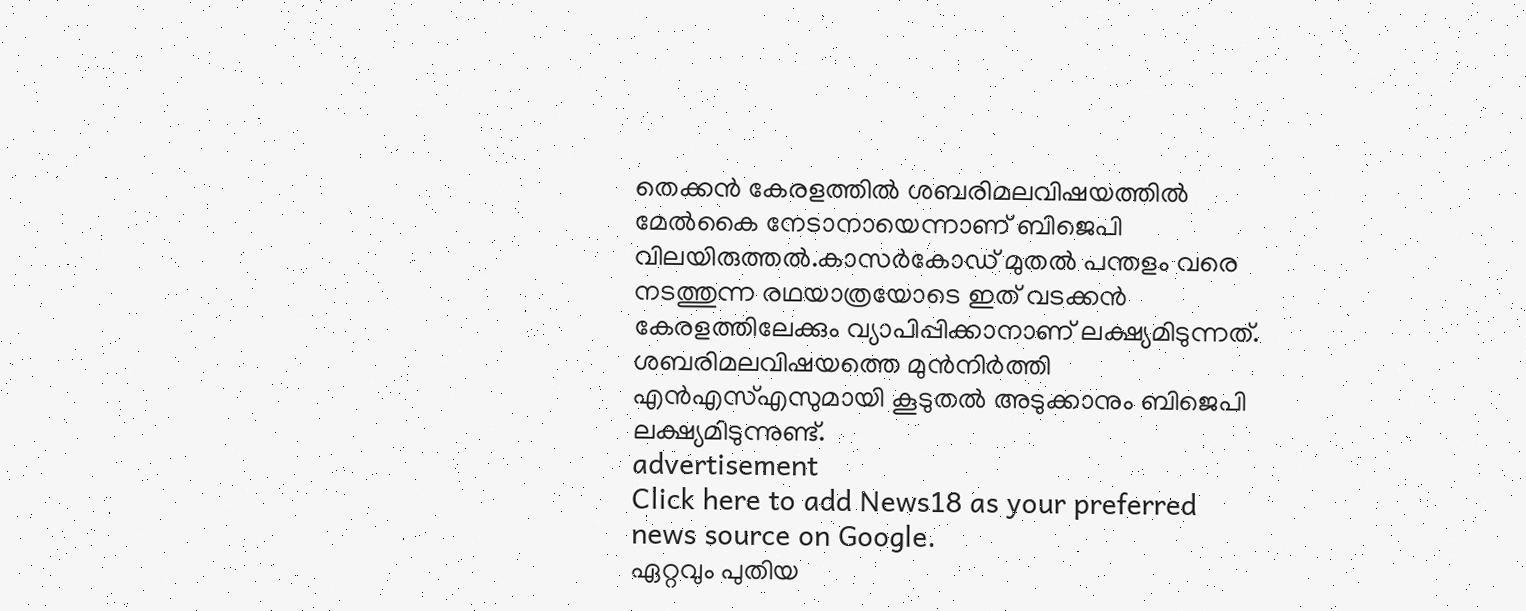തെക്കന്‍ കേരളത്തില്‍ ശബരിമലവിഷയത്തില്‍ മേല്‍കൈ നേടാനായെന്നാണ് ബിജെപി വിലയിരുത്തല്‍.കാസര്‍കോഡ് മുതല്‍ പന്തളം വരെ നടത്തുന്ന രഥയാത്രയോടെ ഇത് വടക്കന്‍ കേരളത്തിലേക്കും വ്യാപിപ്പിക്കാനാണ് ലക്ഷ്യമിടുന്നത്. ശബരിമലവിഷയത്തെ മുന്‍നിര്‍ത്തി എന്‍എസ്എസുമായി കൂടുതല്‍ അടുക്കാനും ബിജെപി ലക്ഷ്യമിടുന്നുണ്ട്.
advertisement
Click here to add News18 as your preferred news source on Google.
ഏറ്റവും പുതിയ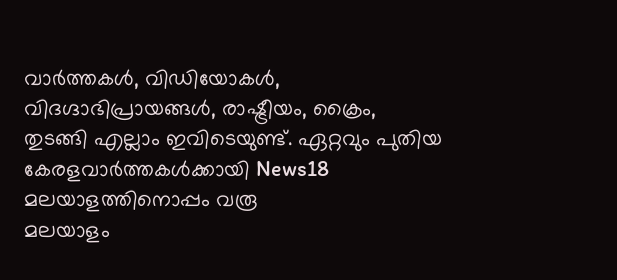വാർത്തകൾ, വിഡിയോകൾ, വിദഗ്ദാഭിപ്രായങ്ങൾ, രാഷ്ട്രീയം, ക്രൈം, തുടങ്ങി എല്ലാം ഇവിടെയുണ്ട്. ഏറ്റവും പുതിയ കേരളവാർത്തകൾക്കായി News18 മലയാളത്തിനൊപ്പം വരൂ
മലയാളം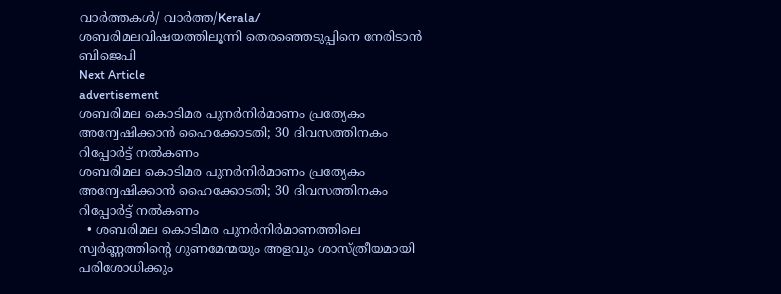വാർത്തകൾ/ വാർത്ത/Kerala/
ശബരിമലവിഷയത്തിലൂന്നി തെരഞ്ഞെടുപ്പിനെ നേരിടാന്‍ ബിജെപി
Next Article
advertisement
ശബരിമല കൊടിമര പുനര്‍നിര്‍മാണം പ്രത്യേകം അന്വേഷിക്കാന്‍ ഹൈക്കോടതി; 30 ദിവസത്തിനകം റിപ്പോര്‍ട്ട് നല്‍കണം
ശബരിമല കൊടിമര പുനര്‍നിര്‍മാണം പ്രത്യേകം അന്വേഷിക്കാന്‍ ഹൈക്കോടതി; 30 ദിവസത്തിനകം റിപ്പോര്‍ട്ട് നല്‍കണം
  • ശബരിമല കൊടിമര പുനര്‍നിര്‍മാണത്തിലെ സ്വർണ്ണത്തിന്റെ ഗുണമേന്മയും അളവും ശാസ്ത്രീയമായി പരിശോധിക്കും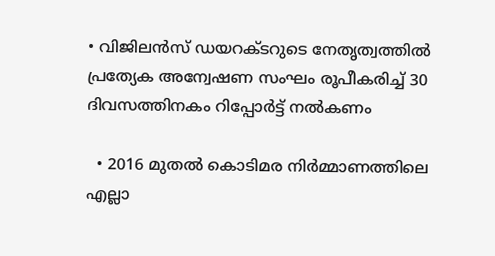• വിജിലൻസ് ഡയറക്ടറുടെ നേതൃത്വത്തിൽ പ്രത്യേക അന്വേഷണ സംഘം രൂപീകരിച്ച് 30 ദിവസത്തിനകം റിപ്പോർട്ട് നൽകണം

  • 2016 മുതൽ കൊടിമര നിർമ്മാണത്തിലെ എല്ലാ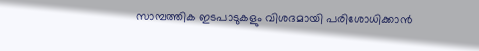സാമ്പത്തിക ഇടപാടുകളും വിശദമായി പരിശോധിക്കാൻ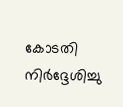കോടതി നിർദ്ദേശിച്ചു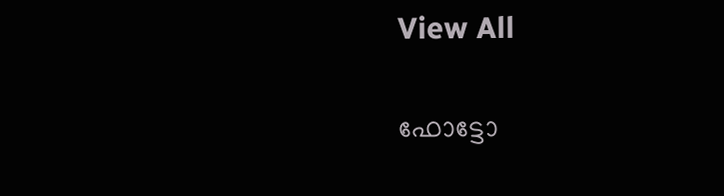View All

ഫോട്ടോ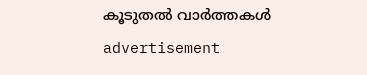കൂടുതൽ വാർത്തകൾ
advertisement